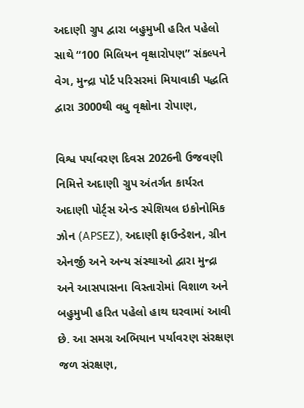અદાણી ગ્રુપ દ્વારા બહુમુખી હરિત પહેલો સાથે “100 મિલિયન વૃક્ષારોપણ” સંકલ્પને વેગ, મુન્દ્રા પોર્ટ પરિસરમાં મિયાવાકી પદ્ધતિ દ્વારા 3000થી વધુ વૃક્ષોના રોપાણ,

વિશ્વ પર્યાવરણ દિવસ 2026ની ઉજવણી નિમિત્તે અદાણી ગ્રુપ અંતર્ગત કાર્યરત અદાણી પોર્ટ્સ એન્ડ સ્પેશિયલ ઇકોનોમિક ઝોન (APSEZ), અદાણી ફાઉન્ડેશન, ગ્રીન એનર્જી અને અન્ય સંસ્થાઓ દ્વારા મુન્દ્રા અને આસપાસના વિસ્તારોમાં વિશાળ અને બહુમુખી હરિત પહેલો હાથ ઘરવામાં આવી છે. આ સમગ્ર અભિયાન પર્યાવરણ સંરક્ષણ જળ સંરક્ષણ,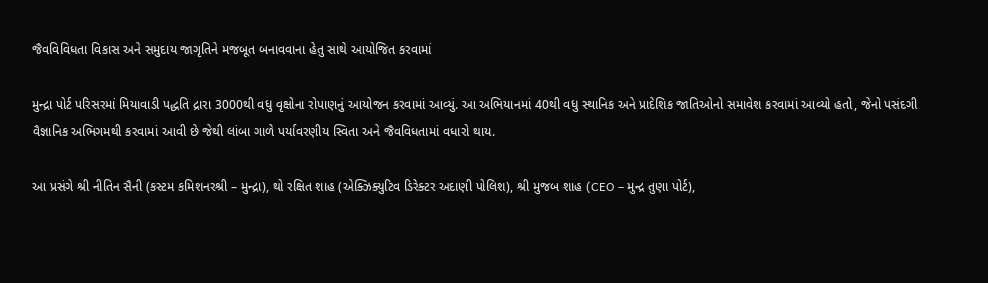જૈવવિવિધતા વિકાસ અને સમુદાય જાગૃતિને મજબૂત બનાવવાના હેતુ સાથે આયોજિત કરવામાં

મુન્દ્રા પોર્ટ પરિસરમાં મિયાવાડી પદ્ધતિ દ્રારા 3000થી વધુ વૃક્ષોના રોપાણનું આયોજન કરવામાં આવ્યું. આ અભિયાનમાં 40થી વધુ સ્થાનિક અને પ્રાદેશિક જાતિઓનો સમાવેશ કરવામાં આવ્યો હતો, જેનો પસંદગી વૈજ્ઞાનિક અભિગમથી કરવામાં આવી છે જેથી લાંબા ગાળે પર્યાવરણીય સ્વિતા અને જૈવવિધતામાં વધારો થાય.

આ પ્રસંગે શ્રી નીતિન સૈની (કસ્ટમ કમિશનરશ્રી – મુન્દ્રા), થો રક્ષિત શાહ (એક્ઝિક્યુટિવ ડિરેક્ટર અદાણી પોલિશ), શ્રી મુજબ શાહ (CEO – મુન્દ્ર તુણા પોર્ટ),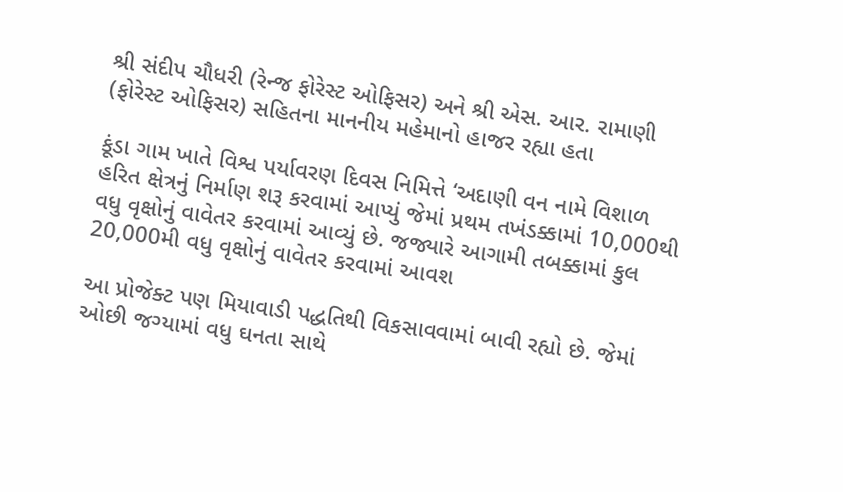શ્રી સંદીપ ચૌધરી (રેન્જ ફોરેસ્ટ ઓફિસર) અને શ્રી એસ. આર. રામાણી (ફોરેસ્ટ ઓફિસર) સહિતના માનનીય મહેમાનો હાજર રહ્યા હતા

કૂંડા ગામ ખાતે વિશ્વ પર્યાવરણ દિવસ નિમિત્તે ‘અદાણી વન નામે વિશાળ હરિત ક્ષેત્રનું નિર્માણ શરૂ કરવામાં આપ્યું જેમાં પ્રથમ તખંડક્કામાં 10,000થી વધુ વૃક્ષોનું વાવેતર કરવામાં આવ્યું છે. જજ્યારે આગામી તબક્કામાં કુલ 20,000મી વધુ વૃક્ષોનું વાવેતર કરવામાં આવશ

આ પ્રોજેક્ટ પણ મિયાવાડી પદ્ધતિથી વિકસાવવામાં બાવી રહ્યો છે. જેમાં ઓછી જગ્યામાં વધુ ઘનતા સાથે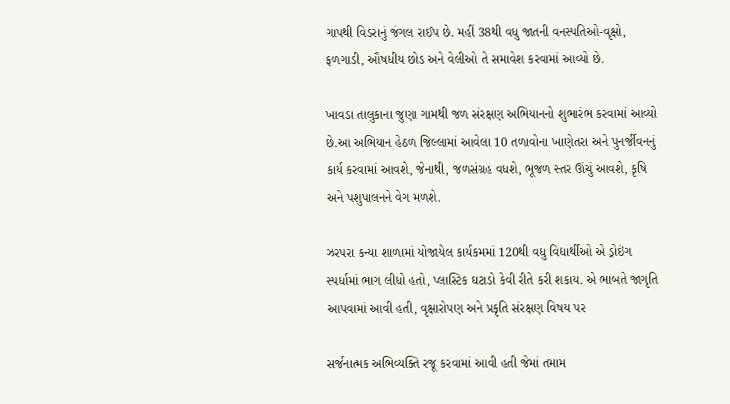ગાપથી વિડરાનું જંગલ રાઈપ છે. મહીં 38થી વધુ જાતની વનસ્પતિઓ-વૃક્ષો, ફળગાડી, ઔષધીય છોડ અને વેલીઓ તે સમાવેશ કરવામાં આવ્યો છે.

ખાવડા તાલુકાના જુણા ગામથી જળ સંરક્ષણ અભિયાનનો શુભારંભ કરવામાં આવ્યો છે.આ અભિયાન હેઠળ જિલ્લામાં આવેલા 10 તળાવોના ખાણેતરા અને પુનર્જીવનનું કાર્ય કરવામાં આવશે, જેનાથી, જળસંગ્રહ વધશે, ભૂજળ સ્તર ઊંચું આવશે, કૃષિ અને પશુપાલનને વેગ મળશે.

ઝરપરા કન્યા શાળામાં યોજાયેલ કાર્યકમમાં 120થી વધુ વિદ્યાર્થીઓ એ ડ્રોઇંગ સ્પર્ધામાં ભાગ લીધો હતો, પ્લાસ્ટિક ઘટાડો કેવી રીતે કરી શકાય. એ ભાબતે જાગૃતિ આપવામાં આવી હતી, વૃક્ષારોપણ અને પ્રકૃતિ સંરક્ષણ વિષય પર

સર્જનાત્મક અભિવ્યક્તિ રજૂ કરવામાં આવી હતી જેમાં તમામ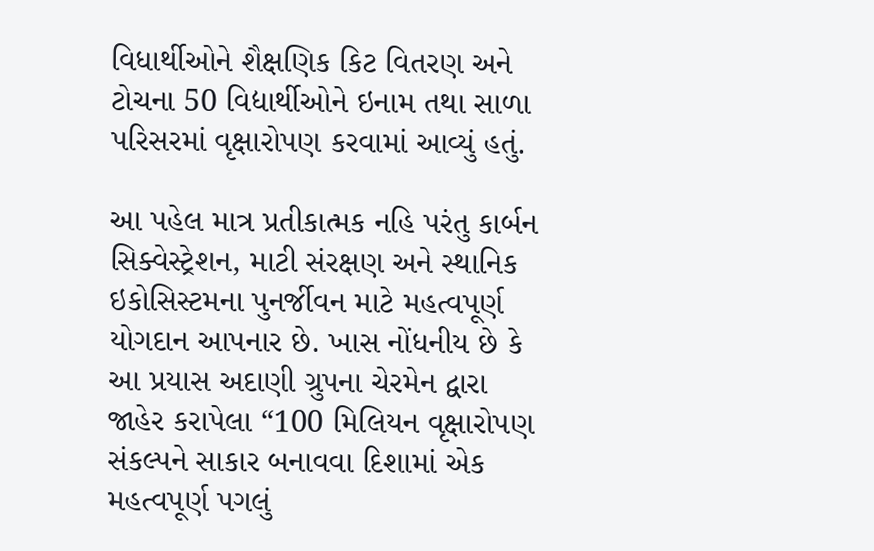વિધાર્થીઓને શૈક્ષણિક કિટ વિતરણ અને ટોચના 50 વિદ્યાર્થીઓને ઇનામ તથા સાળા પરિસરમાં વૃક્ષારોપણ કરવામાં આવ્યું હતું.

આ પહેલ માત્ર પ્રતીકાત્મક નહિ પરંતુ કાર્બન સિક્વેસ્ટ્રેશન, માટી સંરક્ષણ અને સ્થાનિક ઇકોસિસ્ટમના પુનર્જીવન માટે મહત્વપૂર્ણ યોગદાન આપનાર છે. ખાસ નોંધનીય છે કે આ પ્રયાસ અદાણી ગ્રુપના ચેરમેન દ્વારા જાહેર કરાપેલા “100 મિલિયન વૃક્ષારોપણ સંકલ્પને સાકાર બનાવવા દિશામાં એક મહત્વપૂર્ણ પગલું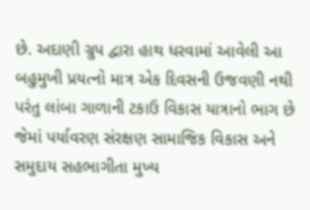છે. અદાણી ગ્રુપ દ્વારા હાથ ધરવામાં આવેલી આ બહુમુખી પ્રયત્નો માત્ર એક દિવસની ઉજવણી નથી પરંતુ લાંબા ગાળાની ટકાઉ વિકાસ યાત્રાનો ભાગ છે જેમાં પર્યાવરણ સંરક્ષણ સામાજિક વિકાસ અને સમુદાય સહભાગીતા મુખ્ય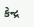કેન્દ્ર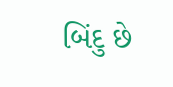બિંદુ છે